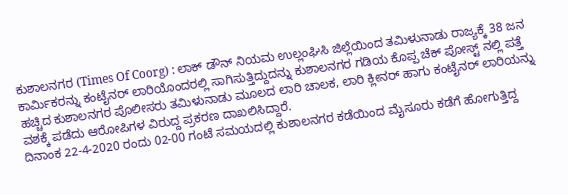ಕುಶಾಲನಗರ (Times Of Coorg) : ಲಾಕ್ ಡೌನ್ ನಿಯಮ ಉಲ್ಲಂಘಿಸಿ ಜಿಲ್ಲೆಯಿಂದ ತಮಿಳುನಾಡು ರಾಜ್ಯಕ್ಕೆ 38 ಜನ ಕಾರ್ಮಿಕರನ್ನು ಕಂಟೈನರ್ ಲಾರಿಯೊಂದರಲ್ಲಿ ಸಾಗಿಸುತ್ತಿದ್ದುದನ್ನು ಕುಶಾಲನಗರ ಗಡಿಯ ಕೊಪ್ಪ ಚೆಕ್ ಪೋಸ್ಟ್ ನಲ್ಲಿ ಪತ್ತೆ ಹಚ್ಚಿದ ಕುಶಾಲನಗರ ಪೊಲೀಸರು ತಮಿಳುನಾಡು ಮೂಲದ ಲಾರಿ ಚಾಲಕ, ಲಾರಿ ಕ್ಲೀನರ್ ಹಾಗು ಕಂಟೈನರ್ ಲಾರಿಯನ್ನು ವಶಕ್ಕೆ ಪಡೆದು ಆರೋಪಿಗಳ ವಿರುದ್ದ ಪ್ರಕರಣ ದಾಖಲಿಸಿದ್ದಾರೆ.
ದಿನಾಂಕ 22-4-2020 ರಂದು 02-00 ಗಂಟೆ ಸಮಯದಲ್ಲಿ ಕುಶಾಲನಗರ ಕಡೆಯಿಂದ ಮೈಸೂರು ಕಡೆಗೆ ಹೋಗುತ್ತಿದ್ದ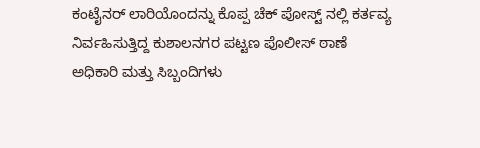ಕಂಟೈನರ್ ಲಾರಿಯೊಂದನ್ನು ಕೊಪ್ಪ ಚೆಕ್ ಪೋಸ್ಟ್ ನಲ್ಲಿ ಕರ್ತವ್ಯ ನಿರ್ವಹಿಸುತ್ತಿದ್ದ ಕುಶಾಲನಗರ ಪಟ್ಟಣ ಪೊಲೀಸ್ ಠಾಣೆ ಅಧಿಕಾರಿ ಮತ್ತು ಸಿಬ್ಬಂದಿಗಳು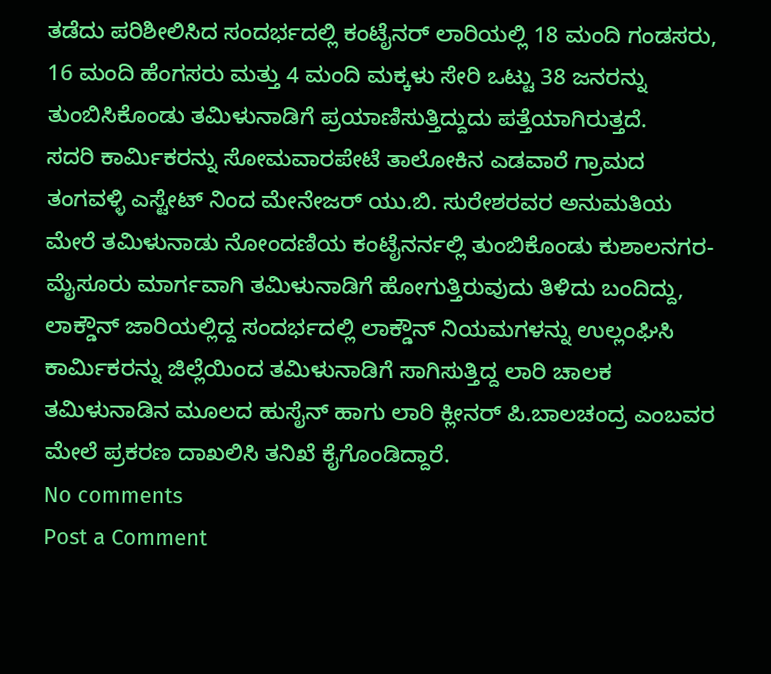ತಡೆದು ಪರಿಶೀಲಿಸಿದ ಸಂದರ್ಭದಲ್ಲಿ ಕಂಟೈನರ್ ಲಾರಿಯಲ್ಲಿ 18 ಮಂದಿ ಗಂಡಸರು, 16 ಮಂದಿ ಹೆಂಗಸರು ಮತ್ತು 4 ಮಂದಿ ಮಕ್ಕಳು ಸೇರಿ ಒಟ್ಟು 38 ಜನರನ್ನು ತುಂಬಿಸಿಕೊಂಡು ತಮಿಳುನಾಡಿಗೆ ಪ್ರಯಾಣಿಸುತ್ತಿದ್ದುದು ಪತ್ತೆಯಾಗಿರುತ್ತದೆ.
ಸದರಿ ಕಾರ್ಮಿಕರನ್ನು ಸೋಮವಾರಪೇಟೆ ತಾಲೋಕಿನ ಎಡವಾರೆ ಗ್ರಾಮದ ತಂಗವಳ್ಳಿ ಎಸ್ಟೇಟ್ ನಿಂದ ಮೇನೇಜರ್ ಯು.ಬಿ. ಸುರೇಶರವರ ಅನುಮತಿಯ ಮೇರೆ ತಮಿಳುನಾಡು ನೋಂದಣಿಯ ಕಂಟೈನರ್ನಲ್ಲಿ ತುಂಬಿಕೊಂಡು ಕುಶಾಲನಗರ-ಮೈಸೂರು ಮಾರ್ಗವಾಗಿ ತಮಿಳುನಾಡಿಗೆ ಹೋಗುತ್ತಿರುವುದು ತಿಳಿದು ಬಂದಿದ್ದು, ಲಾಕ್ಡೌನ್ ಜಾರಿಯಲ್ಲಿದ್ದ ಸಂದರ್ಭದಲ್ಲಿ ಲಾಕ್ಡೌನ್ ನಿಯಮಗಳನ್ನು ಉಲ್ಲಂಘಿಸಿ ಕಾರ್ಮಿಕರನ್ನು ಜಿಲ್ಲೆಯಿಂದ ತಮಿಳುನಾಡಿಗೆ ಸಾಗಿಸುತ್ತಿದ್ದ ಲಾರಿ ಚಾಲಕ ತಮಿಳುನಾಡಿನ ಮೂಲದ ಹುಸೈನ್ ಹಾಗು ಲಾರಿ ಕ್ಲೀನರ್ ಪಿ.ಬಾಲಚಂದ್ರ ಎಂಬವರ ಮೇಲೆ ಪ್ರಕರಣ ದಾಖಲಿಸಿ ತನಿಖೆ ಕೈಗೊಂಡಿದ್ದಾರೆ.
No comments
Post a Comment